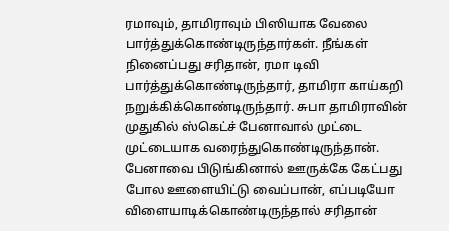ரமாவும், தாமிராவும் பிஸியாக வேலை பார்த்துக்கொண்டிருந்தார்கள். நீங்கள் நினைப்பது சரிதான், ரமா டிவி பார்த்துக்கொண்டிருந்தார், தாமிரா காய்கறி நறுக்கிக்கொண்டிருந்தார். சுபா தாமிராவின் முதுகில் ஸ்கெட்ச் பேனாவால் முட்டை முட்டையாக வரைந்துகொண்டிருந்தான். பேனாவை பிடுங்கினால் ஊருக்கே கேட்பது போல ஊளையிட்டு வைப்பான், எப்படியோ விளையாடிக்கொண்டிருந்தால் சரிதான்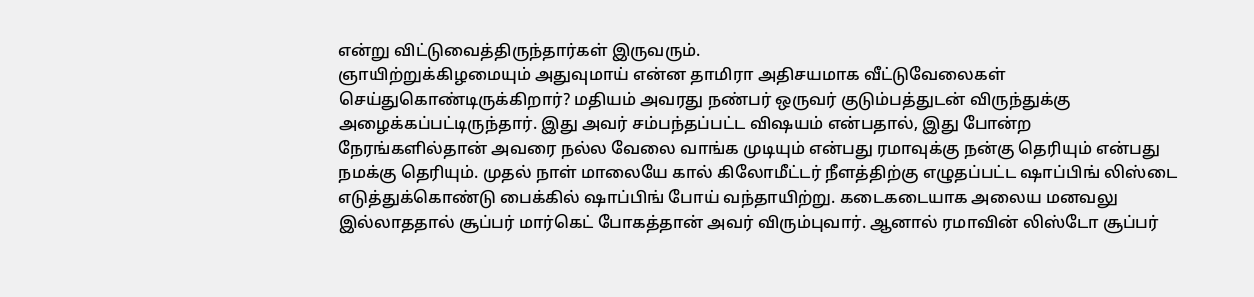என்று விட்டுவைத்திருந்தார்கள் இருவரும்.
ஞாயிற்றுக்கிழமையும் அதுவுமாய் என்ன தாமிரா அதிசயமாக வீட்டுவேலைகள் செய்துகொண்டிருக்கிறார்? மதியம் அவரது நண்பர் ஒருவர் குடும்பத்துடன் விருந்துக்கு அழைக்கப்பட்டிருந்தார். இது அவர் சம்பந்தப்பட்ட விஷயம் என்பதால், இது போன்ற நேரங்களில்தான் அவரை நல்ல வேலை வாங்க முடியும் என்பது ரமாவுக்கு நன்கு தெரியும் என்பது நமக்கு தெரியும். முதல் நாள் மாலையே கால் கிலோமீட்டர் நீளத்திற்கு எழுதப்பட்ட ஷாப்பிங் லிஸ்டை எடுத்துக்கொண்டு பைக்கில் ஷாப்பிங் போய் வந்தாயிற்று. கடைகடையாக அலைய மனவலு இல்லாததால் சூப்பர் மார்கெட் போகத்தான் அவர் விரும்புவார். ஆனால் ரமாவின் லிஸ்டோ சூப்பர்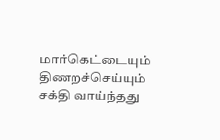மார்கெட்டையும் திணறச்செய்யும் சக்தி வாய்ந்தது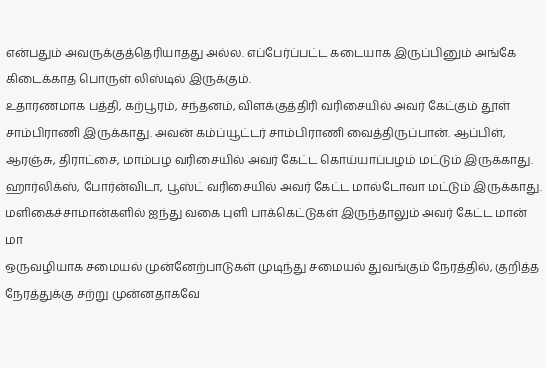என்பதும் அவருக்குத்தெரியாதது அல்ல. எப்பேர்ப்பட்ட கடையாக இருப்பினும் அங்கே கிடைக்காத பொருள் லிஸ்டில் இருக்கும்.
உதாரணமாக பத்தி, கற்பூரம், சந்தனம், விளக்குத்திரி வரிசையில் அவர் கேட்கும் தூள் சாம்பிராணி இருக்காது. அவன் கம்ப்யூட்டர் சாம்பிராணி வைத்திருப்பான். ஆப்பிள், ஆரஞ்சு, திராட்சை, மாம்பழ வரிசையில் அவர் கேட்ட கொய்யாப்பழம் மட்டும் இருக்காது. ஹார்லிக்ஸ், போர்ன்விடா, பூஸ்ட் வரிசையில் அவர் கேட்ட மால்டோவா மட்டும் இருக்காது. மளிகைச்சாமான்களில் ஐந்து வகை புளி பாக்கெட்டுகள் இருந்தாலும் அவர் கேட்ட மான் மா
ஒருவழியாக சமையல் முன்னேற்பாடுகள் முடிந்து சமையல் துவங்கும் நேரத்தில், குறித்த நேரத்துக்கு சற்று முன்னதாகவே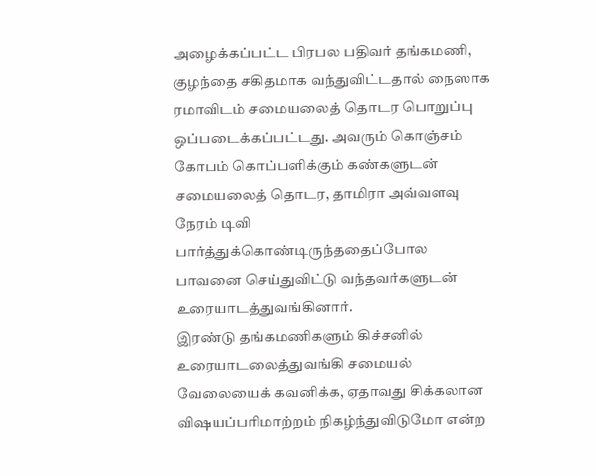அழைக்கப்பட்ட பிரபல பதிவர் தங்கமணி, குழந்தை சகிதமாக வந்துவிட்டதால் நைஸாக ரமாவிடம் சமையலைத் தொடர பொறுப்பு ஒப்படைக்கப்பட்டது. அவரும் கொஞ்சம் கோபம் கொப்பளிக்கும் கண்களுடன் சமையலைத் தொடர, தாமிரா அவ்வளவு நேரம் டிவி பார்த்துக்கொண்டிருந்ததைப்போல பாவனை செய்துவிட்டு வந்தவர்களுடன் உரையாடத்துவங்கினார்.
இரண்டு தங்கமணிகளும் கிச்சனில் உரையாடலைத்துவங்கி சமையல் வேலையைக் கவனிக்க, ஏதாவது சிக்கலான விஷயப்பரிமாற்றம் நிகழ்ந்துவிடுமோ என்ற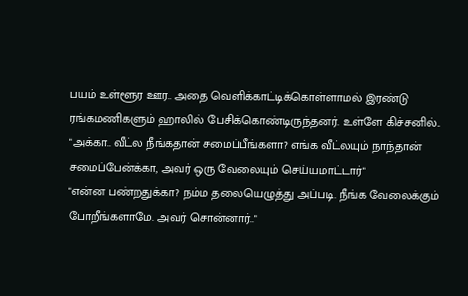பயம் உள்ளூர ஊர.. அதை வெளிக்காட்டிக்கொள்ளாமல் இரண்டு ரங்கமணிகளும் ஹாலில் பேசிக்கொண்டிருந்தனர். உள்ளே கிச்சனில்..
"அக்கா.. வீட்ல நீங்கதான் சமைப்பீங்களா? எங்க வீட்லயும் நாந்தான் சமைப்பேன்க்கா, அவர் ஒரு வேலையும் செய்யமாட்டார்"
"என்ன பண்றதுக்கா? நம்ம தலையெழுத்து அப்படி. நீங்க வேலைக்கும் போறீங்களாமே. அவர் சொன்னார்.."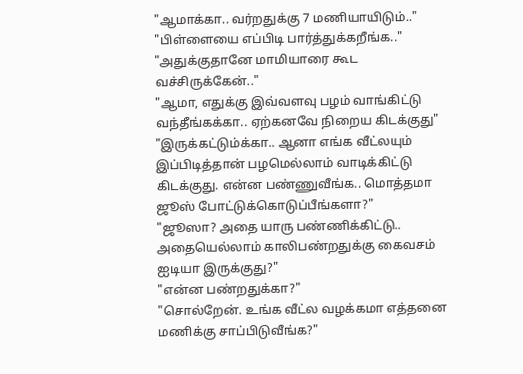"ஆமாக்கா.. வர்றதுக்கு 7 மணியாயிடும்.."
"பிள்ளையை எப்பிடி பார்த்துக்கறீங்க.."
"அதுக்குதானே மாமியாரை கூட வச்சிருக்கேன்.."
"ஆமா, எதுக்கு இவ்வளவு பழம் வாங்கிட்டு வந்தீங்கக்கா.. ஏற்கனவே நிறைய கிடக்குது"
"இருக்கட்டும்க்கா.. ஆனா எங்க வீட்லயும் இப்பிடித்தான் பழமெல்லாம் வாடிக்கிட்டு கிடக்குது. என்ன பண்ணுவீங்க.. மொத்தமா ஜூஸ் போட்டுக்கொடுப்பீங்களா?"
"ஜூஸா? அதை யாரு பண்ணிக்கிட்டு.. அதையெல்லாம் காலிபண்றதுக்கு கைவசம் ஐடியா இருக்குது?"
"என்ன பண்றதுக்கா?"
"சொல்றேன். உங்க வீட்ல வழக்கமா எத்தனை மணிக்கு சாப்பிடுவீங்க?"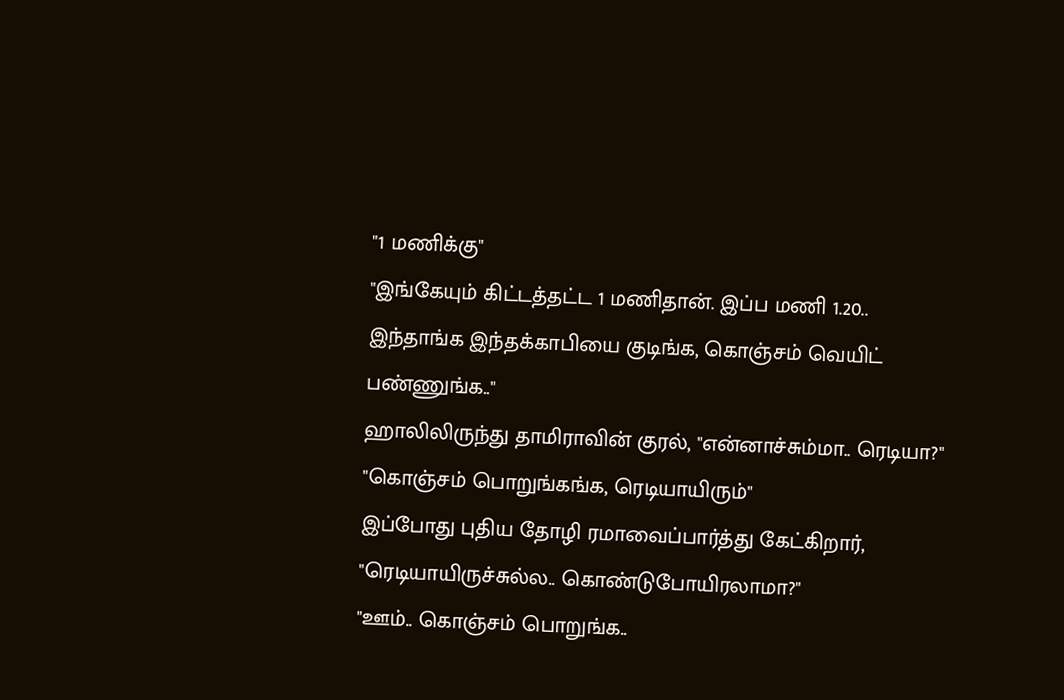"1 மணிக்கு"
"இங்கேயும் கிட்டத்தட்ட 1 மணிதான். இப்ப மணி 1.20.. இந்தாங்க இந்தக்காபியை குடிங்க, கொஞ்சம் வெயிட் பண்ணுங்க.."
ஹாலிலிருந்து தாமிராவின் குரல், "என்னாச்சும்மா.. ரெடியா?"
"கொஞ்சம் பொறுங்கங்க, ரெடியாயிரும்"
இப்போது புதிய தோழி ரமாவைப்பார்த்து கேட்கிறார், "ரெடியாயிருச்சுல்ல.. கொண்டுபோயிரலாமா?"
"ஊம்.. கொஞ்சம் பொறுங்க..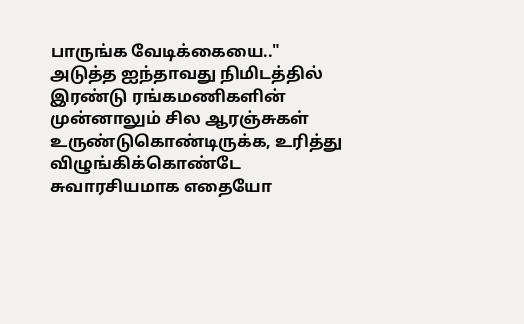பாருங்க வேடிக்கையை.."
அடுத்த ஐந்தாவது நிமிடத்தில் இரண்டு ரங்கமணிகளின் முன்னாலும் சில ஆரஞ்சுகள் உருண்டுகொண்டிருக்க, உரித்து விழுங்கிக்கொண்டே சுவாரசியமாக எதையோ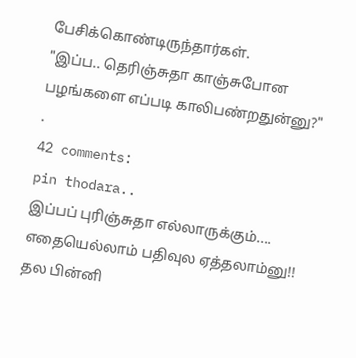பேசிக்கொண்டிருந்தார்கள்.
"இப்ப.. தெரிஞ்சுதா காஞ்சுபோன பழங்களை எப்படி காலிபண்றதுன்னு?"
.
42 comments:
pin thodara..
இப்பப் புரிஞ்சுதா எல்லாருக்கும்.... எதையெல்லாம் பதிவுல ஏத்தலாம்னு!!
தல பின்னி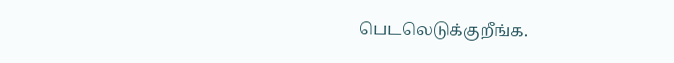பெடலெடுக்குறீங்க.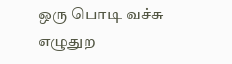ஒரு பொடி வச்சு எழுதுற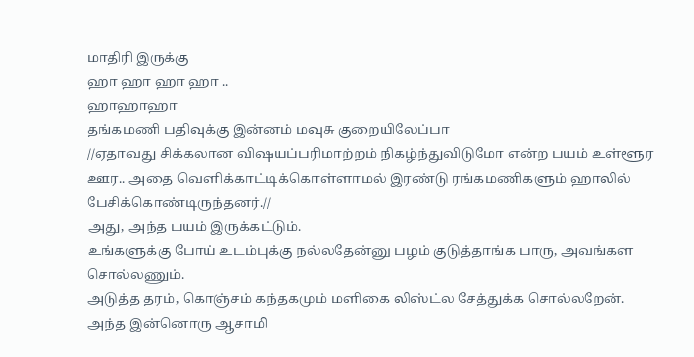மாதிரி இருக்கு
ஹா ஹா ஹா ஹா ..
ஹாஹாஹா
தங்கமணி பதிவுக்கு இன்னம் மவுசு குறையிலேப்பா
//ஏதாவது சிக்கலான விஷயப்பரிமாற்றம் நிகழ்ந்துவிடுமோ என்ற பயம் உள்ளூர ஊர.. அதை வெளிக்காட்டிக்கொள்ளாமல் இரண்டு ரங்கமணிகளும் ஹாலில் பேசிக்கொண்டிருந்தனர்.//
அது, அந்த பயம் இருக்கட்டும்.
உங்களுக்கு போய் உடம்புக்கு நல்லதேன்னு பழம் குடுத்தாங்க பாரு, அவங்கள சொல்லணும்.
அடுத்த தரம், கொஞ்சம் கந்தகமும் மளிகை லிஸ்ட்ல சேத்துக்க சொல்லறேன்.
அந்த இன்னொரு ஆசாமி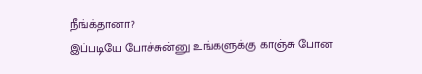நீங்க்தானா?
இப்படியே போச்சுன்னு உங்களுக்கு காஞ்சு போன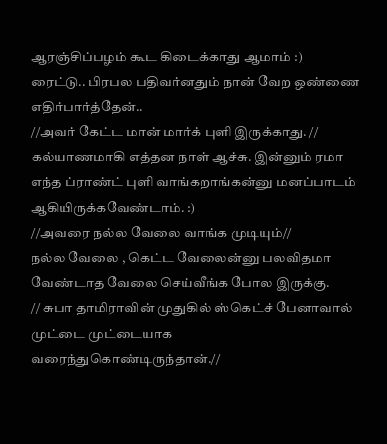ஆரஞ்சிப்பழம் கூட கிடைக்காது ஆமாம் :)
ரைட்டு.. பிரபல பதிவர்னதும் நான் வேற ஒண்ணை எதிர்பார்த்தேன்..
//அவர் கேட்ட மான் மார்க் புளி இருக்காது. //
கல்யாணமாகி எத்தன நாள் ஆச்சு. இன்னும் ரமா எந்த ப்ராண்ட் புளி வாங்கறாங்கன்னு மனப்பாடம் ஆகியிருக்கவேண்டாம். :)
//அவரை நல்ல வேலை வாங்க முடியும்//
நல்ல வேலை , கெட்ட வேலைன்னு பலவிதமா வேண்டாத வேலை செய்வீங்க போல இருக்கு.
// சுபா தாமிராவின் முதுகில் ஸ்கெட்ச் பேனாவால் முட்டை முட்டையாக வரைந்துகொண்டிருந்தான்.//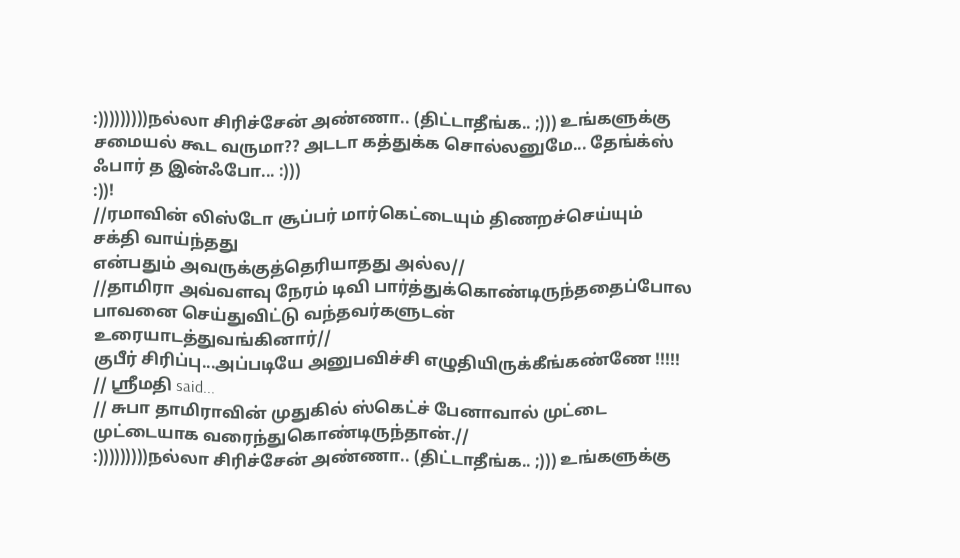:)))))))))நல்லா சிரிச்சேன் அண்ணா.. (திட்டாதீங்க.. ;))) உங்களுக்கு சமையல் கூட வருமா?? அடடா கத்துக்க சொல்லனுமே... தேங்க்ஸ் ஃபார் த இன்ஃபோ... :)))
:))!
//ரமாவின் லிஸ்டோ சூப்பர் மார்கெட்டையும் திணறச்செய்யும் சக்தி வாய்ந்தது
என்பதும் அவருக்குத்தெரியாதது அல்ல//
//தாமிரா அவ்வளவு நேரம் டிவி பார்த்துக்கொண்டிருந்ததைப்போல பாவனை செய்துவிட்டு வந்தவர்களுடன் உரையாடத்துவங்கினார்//
குபீர் சிரிப்பு...அப்படியே அனுபவிச்சி எழுதியிருக்கீங்கண்ணே !!!!!
// ஸ்ரீமதி said...
// சுபா தாமிராவின் முதுகில் ஸ்கெட்ச் பேனாவால் முட்டை முட்டையாக வரைந்துகொண்டிருந்தான்.//
:)))))))))நல்லா சிரிச்சேன் அண்ணா.. (திட்டாதீங்க.. ;))) உங்களுக்கு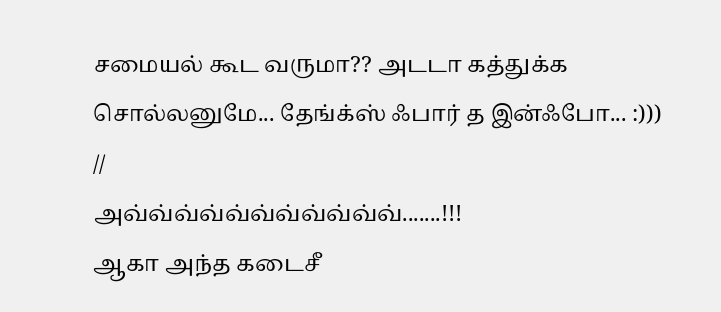சமையல் கூட வருமா?? அடடா கத்துக்க சொல்லனுமே... தேங்க்ஸ் ஃபார் த இன்ஃபோ... :)))
//
அவ்வ்வ்வ்வ்வ்வ்வ்வ்வ்வ்.......!!!
ஆகா அந்த கடைசீ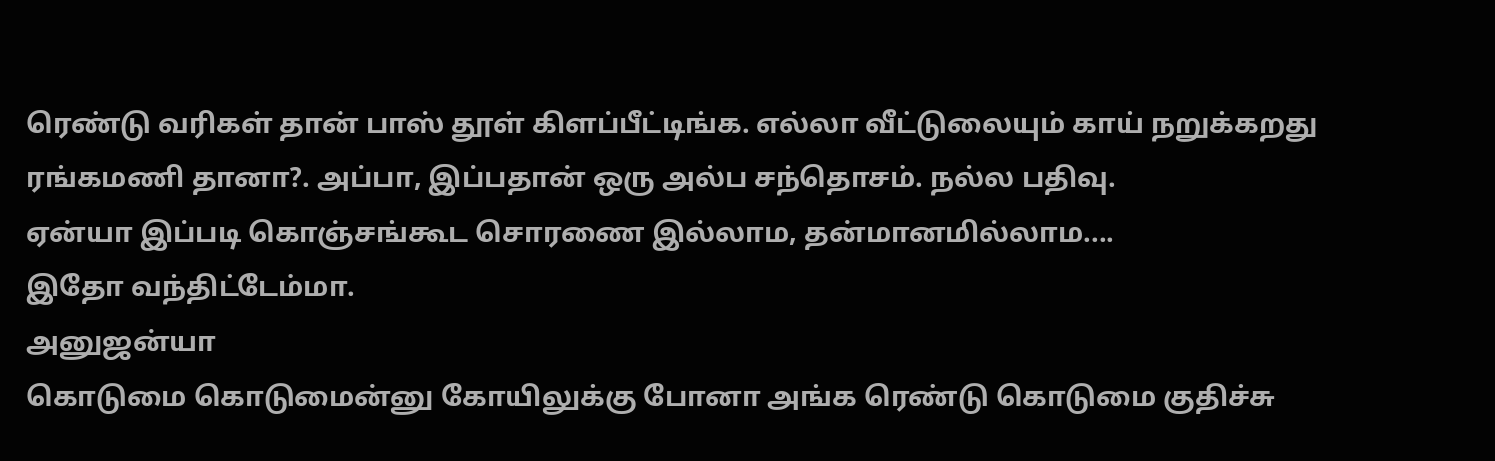ரெண்டு வரிகள் தான் பாஸ் தூள் கிளப்பீட்டிங்க. எல்லா வீட்டுலையும் காய் நறுக்கறது ரங்கமணி தானா?. அப்பா, இப்பதான் ஒரு அல்ப சந்தொசம். நல்ல பதிவு.
ஏன்யா இப்படி கொஞ்சங்கூட சொரணை இல்லாம, தன்மானமில்லாம....
இதோ வந்திட்டேம்மா.
அனுஜன்யா
கொடுமை கொடுமைன்னு கோயிலுக்கு போனா அங்க ரெண்டு கொடுமை குதிச்சு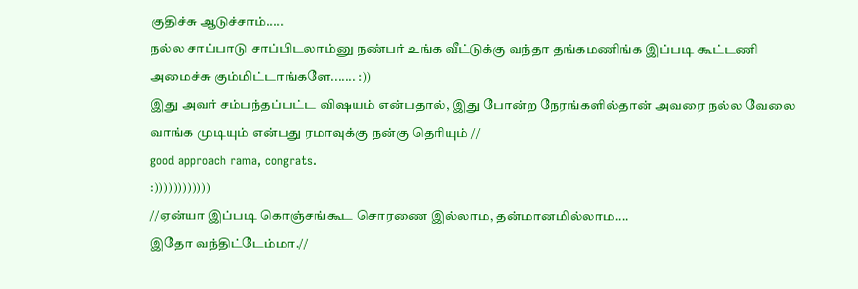குதிச்சு ஆடுச்சாம்.....
நல்ல சாப்பாடு சாப்பிடலாம்னு நண்பர் உங்க வீட்டுக்கு வந்தா தங்கமணிங்க இப்படி கூட்டணி அமைச்சு கும்மிட்டாங்களே....... :))
இது அவர் சம்பந்தப்பட்ட விஷயம் என்பதால், இது போன்ற நேரங்களில்தான் அவரை நல்ல வேலை வாங்க முடியும் என்பது ரமாவுக்கு நன்கு தெரியும் //
good approach rama, congrats.
:))))))))))))
//ஏன்யா இப்படி கொஞ்சங்கூட சொரணை இல்லாம, தன்மானமில்லாம....
இதோ வந்திட்டேம்மா.//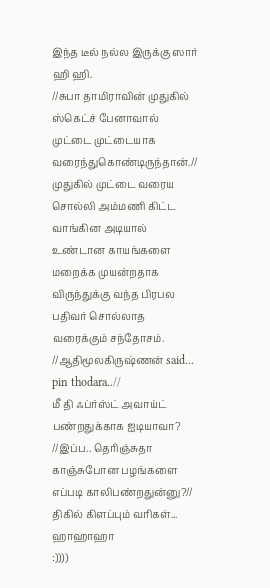இந்த டீல் நல்ல இருக்கு ஸார் ஹி ஹி.
//சுபா தாமிராவின் முதுகில் ஸ்கெட்ச் பேனாவால் முட்டை முட்டையாக வரைந்துகொண்டிருந்தான்.//
முதுகில் முட்டை வரைய சொல்லி அம்மணி கிட்ட வாங்கின அடியால் உண்டான காயங்களை மறைக்க முயன்றதாக விருந்துக்கு வந்த பிரபல பதிவர் சொல்லாத வரைக்கும் சந்தோசம்.
//ஆதிமூலகிருஷ்ணன் said...
pin thodara..//
மீ தி ஃப்ர்ஸ்ட் அவாய்ட் பண்றதுக்காக ஐடியாவா?
//இப்ப.. தெரிஞ்சுதா காஞ்சுபோன பழங்களை எப்படி காலிபண்றதுன்னு?//
திகில் கிளப்பும் வரிகள்...
ஹாஹாஹா
:))))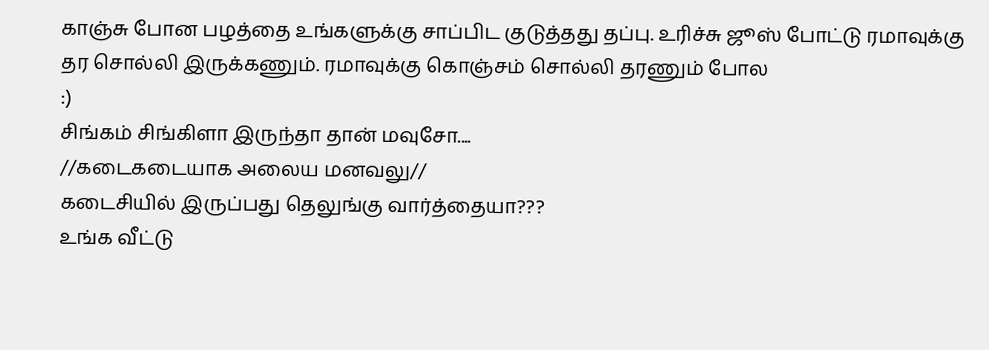காஞ்சு போன பழத்தை உங்களுக்கு சாப்பிட குடுத்தது தப்பு. உரிச்சு ஜூஸ் போட்டு ரமாவுக்கு தர சொல்லி இருக்கணும். ரமாவுக்கு கொஞ்சம் சொல்லி தரணும் போல
:)
சிங்கம் சிங்கிளா இருந்தா தான் மவுசோ....
//கடைகடையாக அலைய மனவலு//
கடைசியில் இருப்பது தெலுங்கு வார்த்தையா???
உங்க வீட்டு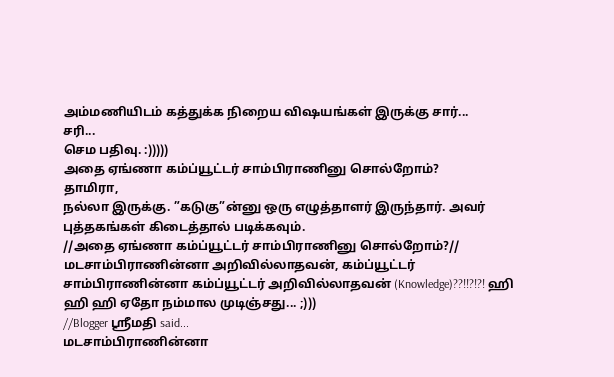அம்மணியிடம் கத்துக்க நிறைய விஷயங்கள் இருக்கு சார்...
சரி...
செம பதிவு. :)))))
அதை ஏங்ணா கம்ப்யூட்டர் சாம்பிராணினு சொல்றோம்?
தாமிரா,
நல்லா இருக்கு. ”கடுகு”ன்னு ஒரு எழுத்தாளர் இருந்தார். அவர் புத்தகங்கள் கிடைத்தால் படிக்கவும்.
//அதை ஏங்ணா கம்ப்யூட்டர் சாம்பிராணினு சொல்றோம்?//
மடசாம்பிராணின்னா அறிவில்லாதவன், கம்ப்யூட்டர் சாம்பிராணின்னா கம்ப்யூட்டர் அறிவில்லாதவன் (Knowledge)??!!?!?! ஹி ஹி ஹி ஏதோ நம்மால முடிஞ்சது... ;)))
//Blogger ஸ்ரீமதி said...
மடசாம்பிராணின்னா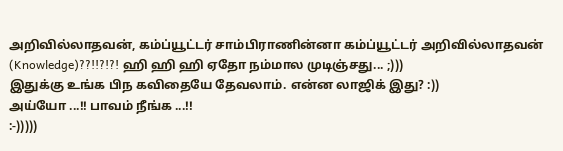அறிவில்லாதவன், கம்ப்யூட்டர் சாம்பிராணின்னா கம்ப்யூட்டர் அறிவில்லாதவன் (Knowledge)??!!?!?! ஹி ஹி ஹி ஏதோ நம்மால முடிஞ்சது... ;)))
இதுக்கு உங்க பிந கவிதையே தேவலாம். என்ன லாஜிக் இது? :))
அய்யோ ...!! பாவம் நீங்க ...!!
:-)))))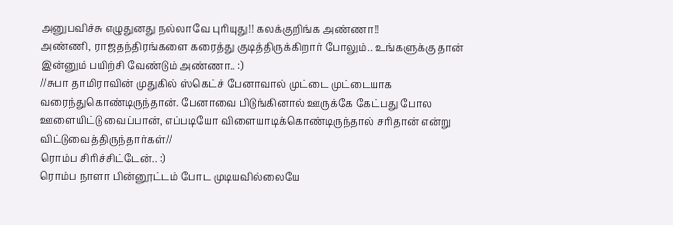அனுபவிச்சு எழுதுனது நல்லாவே புரியுது!! கலக்குறிங்க அண்ணா!!
அண்ணி, ராஜதந்திரங்களை கரைத்து குடித்திருக்கிறார் போலும்.. உங்களுக்கு தான் இன்னும் பயிற்சி வேண்டும் அண்ணா.. :)
//சுபா தாமிராவின் முதுகில் ஸ்கெட்ச் பேனாவால் முட்டை முட்டையாக வரைந்துகொண்டிருந்தான். பேனாவை பிடுங்கினால் ஊருக்கே கேட்பது போல ஊளையிட்டு வைப்பான், எப்படியோ விளையாடிக்கொண்டிருந்தால் சரிதான் என்று விட்டுவைத்திருந்தார்கள்//
ரொம்ப சிரிச்சிட்டேன்.. :)
ரொம்ப நாளா பின்னூட்டம் போட முடியவில்லையே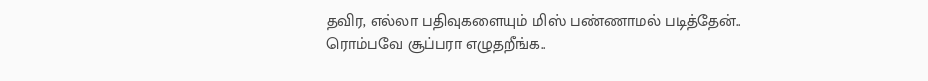தவிர, எல்லா பதிவுகளையும் மிஸ் பண்ணாமல் படித்தேன்.. ரொம்பவே சூப்பரா எழுதறீங்க..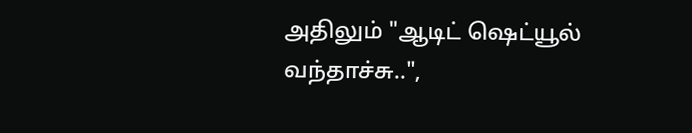அதிலும் "ஆடிட் ஷெட்யூல் வந்தாச்சு..",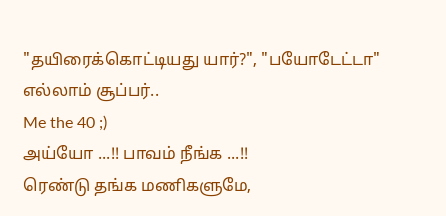"தயிரைக்கொட்டியது யார்?", "பயோடேட்டா" எல்லாம் சூப்பர்..
Me the 40 ;)
அய்யோ ...!! பாவம் நீங்க ...!!
ரெண்டு தங்க மணிகளுமே,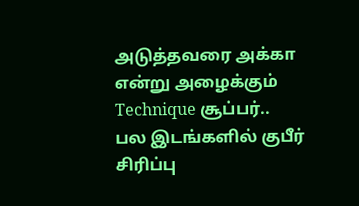அடுத்தவரை அக்கா என்று அழைக்கும் Technique சூப்பர்..
பல இடங்களில் குபீர் சிரிப்பு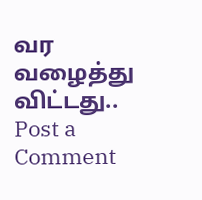வர வழைத்து விட்டது..
Post a Comment